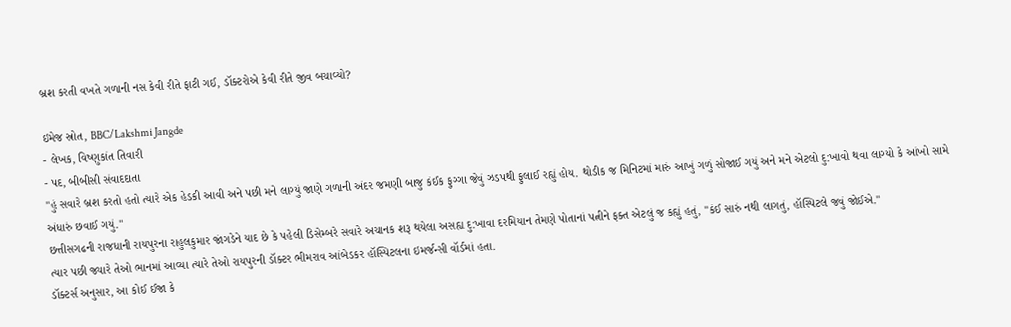બ્રશ કરતી વખતે ગળાની નસ કેવી રીતે ફાટી ગઈ, ડૉક્ટરોએ કેવી રીતે જીવ બચાવ્યો?

ઇમેજ સ્રોત, BBC/Lakshmi Jangde
- લેખક, વિષ્ણુકાંત તિવારી
- પદ, બીબીસી સંવાદદાતા
"હું સવારે બ્રશ કરતો હતો ત્યારે એક હેડકી આવી અને પછી મને લાગ્યું જાણે ગળાની અંદર જમણી બાજુ કંઈક ફુગ્ગા જેવું ઝડપથી ફુલાઈ રહ્યું હોય. થોડીક જ મિનિટમાં મારું આખું ગળું સોજાઈ ગયું અને મને એટલો દુ:ખાવો થવા લાગ્યો કે આંખો સામે અંધારું છવાઈ ગયું."
છત્તીસગઢની રાજધાની રાયપુરના રાહુલકુમાર જાંગડેને યાદ છે કે પહેલી ડિસેમ્બરે સવારે અચાનક શરૂ થયેલા અસહ્ય દુ:ખાવા દરમિયાન તેમણે પોતાનાં પત્નીને ફક્ત એટલું જ કહ્યું હતું, "કંઈ સારું નથી લાગતું, હૉસ્પિટલે જવું જોઈએ."
ત્યાર પછી જ્યારે તેઓ ભાનમાં આવ્યા ત્યારે તેઓ રાયપુરની ડૉક્ટર ભીમરાવ આંબેડકર હૉસ્પિટલના ઇમર્જન્સી વૉર્ડમાં હતા.
ડૉક્ટર્સ અનુસાર, આ કોઈ ઈજા કે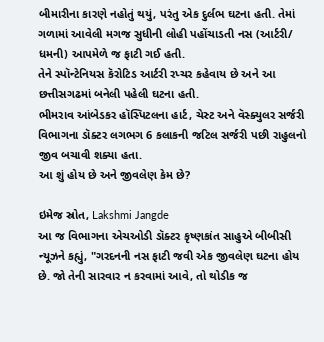બીમારીના કારણે નહોતું થયું, પરંતુ એક દુર્લભ ઘટના હતી. તેમાં ગળામાં આવેલી મગજ સુધીની લોહી પહોંચાડતી નસ (આર્ટરી/ ધમની) આપમેળે જ ફાટી ગઈ હતી.
તેને સ્પૉન્ટેનિયસ કૅરોટિડ આર્ટરી રપ્ચર કહેવાય છે અને આ છત્તીસગઢમાં બનેલી પહેલી ઘટના હતી.
ભીમરાવ આંબેડકર હૉસ્પિટલના હાર્ટ, ચેસ્ટ અને વૅસ્ક્યુલર સર્જરી વિભાગના ડૉક્ટર લગભગ 6 કલાકની જટિલ સર્જરી પછી રાહુલનો જીવ બચાવી શક્યા હતા.
આ શું હોય છે અને જીવલેણ કેમ છે?

ઇમેજ સ્રોત, Lakshmi Jangde
આ જ વિભાગના એચઓડી ડૉક્ટર કૃષ્ણકાંત સાહુએ બીબીસી ન્યૂઝને કહ્યું, "ગરદનની નસ ફાટી જવી એક જીવલેણ ઘટના હોય છે. જો તેની સારવાર ન કરવામાં આવે, તો થોડીક જ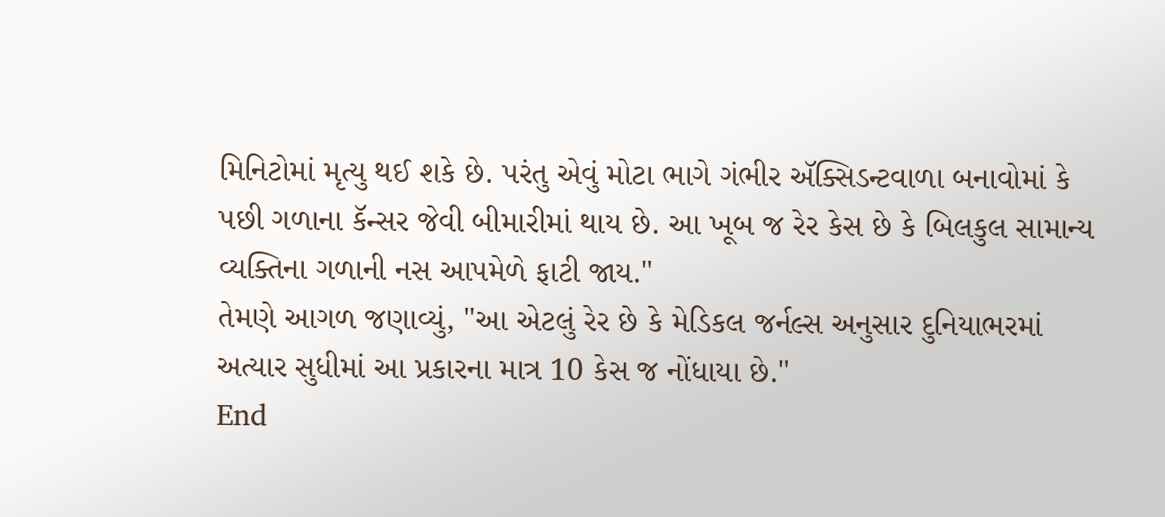મિનિટોમાં મૃત્યુ થઈ શકે છે. પરંતુ એવું મોટા ભાગે ગંભીર ઍક્સિડન્ટવાળા બનાવોમાં કે પછી ગળાના કૅન્સર જેવી બીમારીમાં થાય છે. આ ખૂબ જ રેર કેસ છે કે બિલકુલ સામાન્ય વ્યક્તિના ગળાની નસ આપમેળે ફાટી જાય."
તેમણે આગળ જણાવ્યું, "આ એટલું રેર છે કે મેડિકલ જર્નલ્સ અનુસાર દુનિયાભરમાં અત્યાર સુધીમાં આ પ્રકારના માત્ર 10 કેસ જ નોંધાયા છે."
End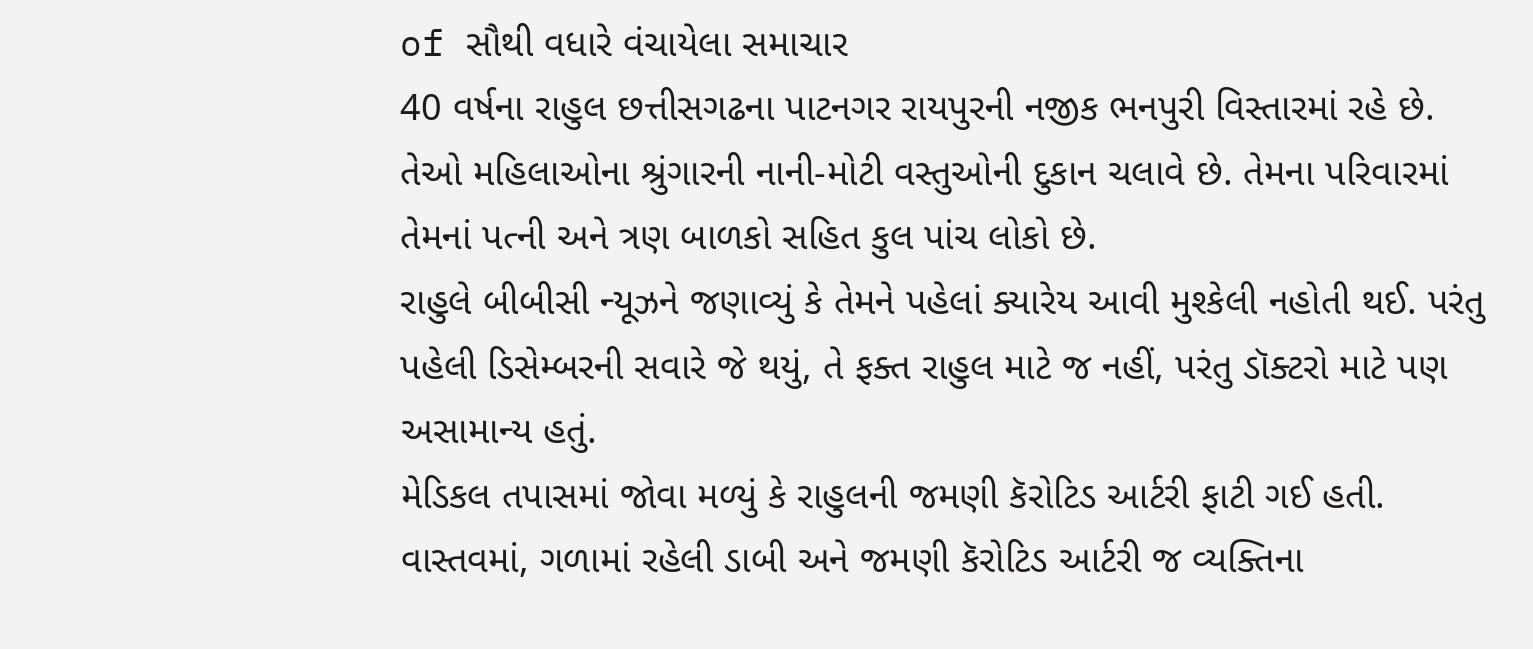of સૌથી વધારે વંચાયેલા સમાચાર
40 વર્ષના રાહુલ છત્તીસગઢના પાટનગર રાયપુરની નજીક ભનપુરી વિસ્તારમાં રહે છે. તેઓ મહિલાઓના શ્રુંગારની નાની-મોટી વસ્તુઓની દુકાન ચલાવે છે. તેમના પરિવારમાં તેમનાં પત્ની અને ત્રણ બાળકો સહિત કુલ પાંચ લોકો છે.
રાહુલે બીબીસી ન્યૂઝને જણાવ્યું કે તેમને પહેલાં ક્યારેય આવી મુશ્કેલી નહોતી થઈ. પરંતુ પહેલી ડિસેમ્બરની સવારે જે થયું, તે ફક્ત રાહુલ માટે જ નહીં, પરંતુ ડૉક્ટરો માટે પણ અસામાન્ય હતું.
મેડિકલ તપાસમાં જોવા મળ્યું કે રાહુલની જમણી કૅરોટિડ આર્ટરી ફાટી ગઈ હતી.
વાસ્તવમાં, ગળામાં રહેલી ડાબી અને જમણી કૅરોટિડ આર્ટરી જ વ્યક્તિના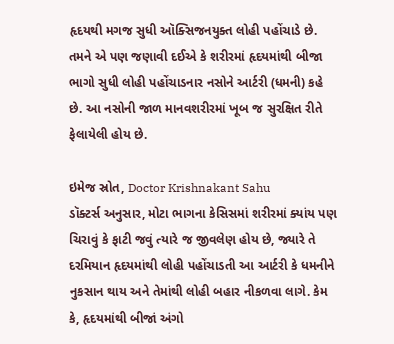હૃદયથી મગજ સુધી ઑક્સિજનયુક્ત લોહી પહોંચાડે છે.
તમને એ પણ જણાવી દઈએ કે શરીરમાં હૃદયમાંથી બીજા ભાગો સુધી લોહી પહોંચાડનાર નસોને આર્ટરી (ધમની) કહે છે. આ નસોની જાળ માનવશરીરમાં ખૂબ જ સુરક્ષિત રીતે ફેલાયેલી હોય છે.

ઇમેજ સ્રોત, Doctor Krishnakant Sahu
ડૉક્ટર્સ અનુસાર, મોટા ભાગના કેસિસમાં શરીરમાં ક્યાંય પણ ચિરાવું કે ફાટી જવું ત્યારે જ જીવલેણ હોય છે, જ્યારે તે દરમિયાન હૃદયમાંથી લોહી પહોંચાડતી આ આર્ટરી કે ધમનીને નુકસાન થાય અને તેમાંથી લોહી બહાર નીકળવા લાગે. કેમ કે, હૃદયમાંથી બીજાં અંગો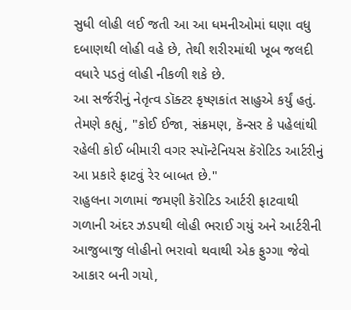સુધી લોહી લઈ જતી આ આ ધમનીઓમાં ઘણા વધુ દબાણથી લોહી વહે છે, તેથી શરીરમાંથી ખૂબ જલદી વધારે પડતું લોહી નીકળી શકે છે.
આ સર્જરીનું નેતૃત્વ ડૉક્ટર કૃષ્ણકાંત સાહુએ કર્યું હતું.
તેમણે કહ્યું, "કોઈ ઈજા, સંક્રમણ, કૅન્સર કે પહેલાંથી રહેલી કોઈ બીમારી વગર સ્પૉન્ટેનિયસ કૅરોટિડ આર્ટરીનું આ પ્રકારે ફાટવું રેર બાબત છે."
રાહુલના ગળામાં જમણી કૅરોટિડ આર્ટરી ફાટવાથી ગળાની અંદર ઝડપથી લોહી ભરાઈ ગયું અને આર્ટરીની આજુબાજુ લોહીનો ભરાવો થવાથી એક ફુગ્ગા જેવો આકાર બની ગયો,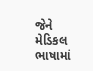જેને મેડિકલ ભાષામાં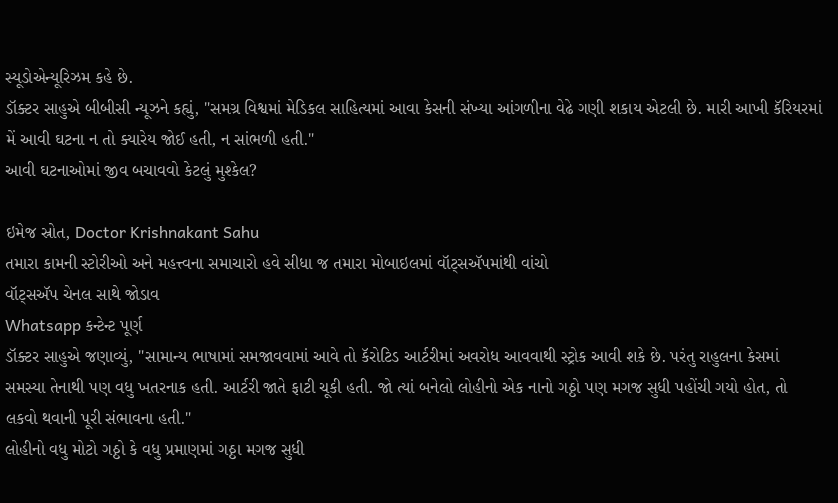સ્યૂડોએન્યૂરિઝમ કહે છે.
ડૉક્ટર સાહુએ બીબીસી ન્યૂઝને કહ્યું, "સમગ્ર વિશ્વમાં મેડિકલ સાહિત્યમાં આવા કેસની સંખ્યા આંગળીના વેઢે ગણી શકાય એટલી છે. મારી આખી કૅરિયરમાં મેં આવી ઘટના ન તો ક્યારેય જોઈ હતી, ન સાંભળી હતી."
આવી ઘટનાઓમાં જીવ બચાવવો કેટલું મુશ્કેલ?

ઇમેજ સ્રોત, Doctor Krishnakant Sahu
તમારા કામની સ્ટોરીઓ અને મહત્ત્વના સમાચારો હવે સીધા જ તમારા મોબાઇલમાં વૉટ્સઍપમાંથી વાંચો
વૉટ્સઍપ ચેનલ સાથે જોડાવ
Whatsapp કન્ટેન્ટ પૂર્ણ
ડૉક્ટર સાહુએ જણાવ્યું, "સામાન્ય ભાષામાં સમજાવવામાં આવે તો કૅરોટિડ આર્ટરીમાં અવરોધ આવવાથી સ્ટ્રોક આવી શકે છે. પરંતુ રાહુલના કેસમાં સમસ્યા તેનાથી પણ વધુ ખતરનાક હતી. આર્ટરી જાતે ફાટી ચૂકી હતી. જો ત્યાં બનેલો લોહીનો એક નાનો ગઠ્ઠો પણ મગજ સુધી પહોંચી ગયો હોત, તો લકવો થવાની પૂરી સંભાવના હતી."
લોહીનો વધુ મોટો ગઠ્ઠો કે વધુ પ્રમાણમાં ગઠ્ઠા મગજ સુધી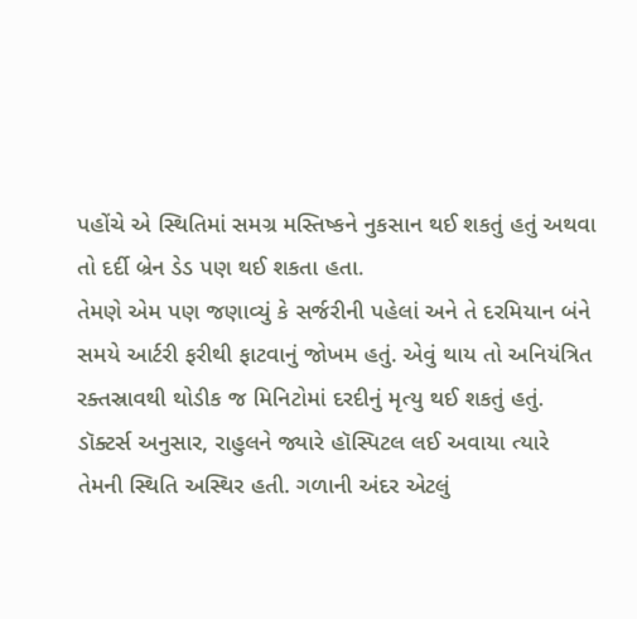પહોંચે એ સ્થિતિમાં સમગ્ર મસ્તિષ્કને નુકસાન થઈ શકતું હતું અથવા તો દર્દી બ્રેન ડેડ પણ થઈ શકતા હતા.
તેમણે એમ પણ જણાવ્યું કે સર્જરીની પહેલાં અને તે દરમિયાન બંને સમયે આર્ટરી ફરીથી ફાટવાનું જોખમ હતું. એવું થાય તો અનિયંત્રિત રક્તસ્રાવથી થોડીક જ મિનિટોમાં દરદીનું મૃત્યુ થઈ શકતું હતું.
ડૉક્ટર્સ અનુસાર, રાહુલને જ્યારે હૉસ્પિટલ લઈ અવાયા ત્યારે તેમની સ્થિતિ અસ્થિર હતી. ગળાની અંદર એટલું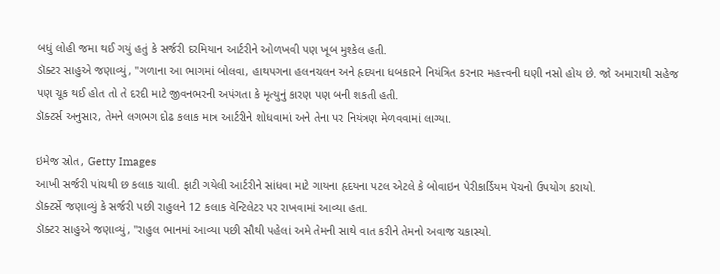બધું લોહી જમા થઈ ગયું હતું કે સર્જરી દરમિયાન આર્ટરીને ઓળખવી પણ ખૂબ મુશ્કેલ હતી.
ડૉક્ટર સાહુએ જણાવ્યું, "ગળાના આ ભાગમાં બોલવા, હાથપગના હલનચલન અને હૃદયના ધબકારને નિયંત્રિત કરનાર મહત્ત્વની ઘણી નસો હોય છે. જો અમારાથી સહેજ પણ ચૂક થઈ હોત તો તે દરદી માટે જીવનભરની અપંગતા કે મૃત્યુનું કારણ પણ બની શકતી હતી.
ડૉક્ટર્સ અનુસાર, તેમને લગભગ દોઢ કલાક માત્ર આર્ટરીને શોધવામાં અને તેના પર નિયંત્રણ મેળવવામાં લાગ્યા.

ઇમેજ સ્રોત, Getty Images
આખી સર્જરી પાંચથી છ કલાક ચાલી. ફાટી ગયેલી આર્ટરીને સાંધવા માટે ગાયના હૃદયના પટલ એટલે કે બોવાઇન પેરીકાર્ડિયમ પૅચનો ઉપયોગ કરાયો.
ડૉક્ટર્સે જણાવ્યું કે સર્જરી પછી રાહુલને 12 કલાક વૅન્ટિલેટર પર રાખવામાં આવ્યા હતા.
ડૉક્ટર સાહુએ જણાવ્યું, "રાહુલ ભાનમાં આવ્યા પછી સૌથી પહેલાં અમે તેમની સાથે વાત કરીને તેમનો અવાજ ચકાસ્યો.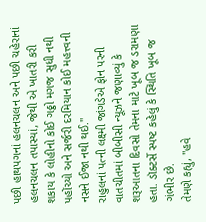પછી હાથપગનાં હલનચલન અને પછી ચહેરાનાં હલનચલન તપાસ્યાં, જેથી એ ખાતરી કરી શકાય કે લોહીનો કોઈ ગઠ્ઠો મગજ સુધી નથી પહોંચ્યો અને સર્જરી દરમિયાન કોઈ મહત્ત્વની નસને ઈજા નથી થઈ."
રાહુલનાં પત્ની લક્ષ્મી જાંગડેએ ફોન પરની વાતચીતમાં બીબીસી ન્યૂઝને જણાવ્યું કે શરૂઆતના દિવસો તેમના માટે ખૂબ જ ડરામણા હતા. ડૉક્ટર્સે સ્પષ્ટ કહેલું કે સ્થિતિ ખૂબ જ ગંભીર છે.
તેમણે કહ્યું, "હવે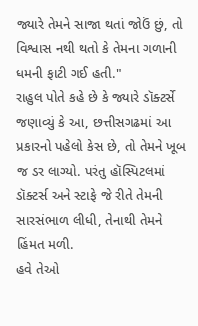જ્યારે તેમને સાજા થતાં જોઉં છું, તો વિશ્વાસ નથી થતો કે તેમના ગળાની ધમની ફાટી ગઈ હતી."
રાહુલ પોતે કહે છે કે જ્યારે ડૉક્ટર્સે જણાવ્યું કે આ, છત્તીસગઢમાં આ પ્રકારનો પહેલો કેસ છે, તો તેમને ખૂબ જ ડર લાગ્યો. પરંતુ હૉસ્પિટલમાં ડૉક્ટર્સ અને સ્ટાફે જે રીતે તેમની સારસંભાળ લીધી, તેનાથી તેમને હિંમત મળી.
હવે તેઓ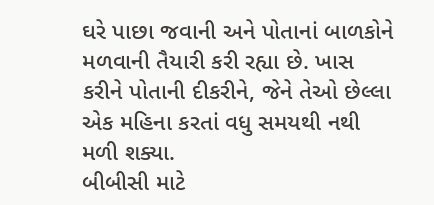ઘરે પાછા જવાની અને પોતાનાં બાળકોને મળવાની તૈયારી કરી રહ્યા છે. ખાસ કરીને પોતાની દીકરીને, જેને તેઓ છેલ્લા એક મહિના કરતાં વધુ સમયથી નથી મળી શક્યા.
બીબીસી માટે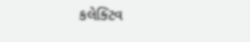કલેક્ટિવ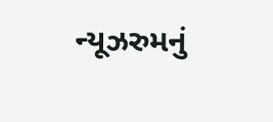ન્યૂઝરુમનું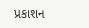પ્રકાશન